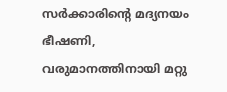സർക്കാരിന്‍റെ മദ്യനയം ഭീഷണി, വരുമാനത്തിനായി മറ്റു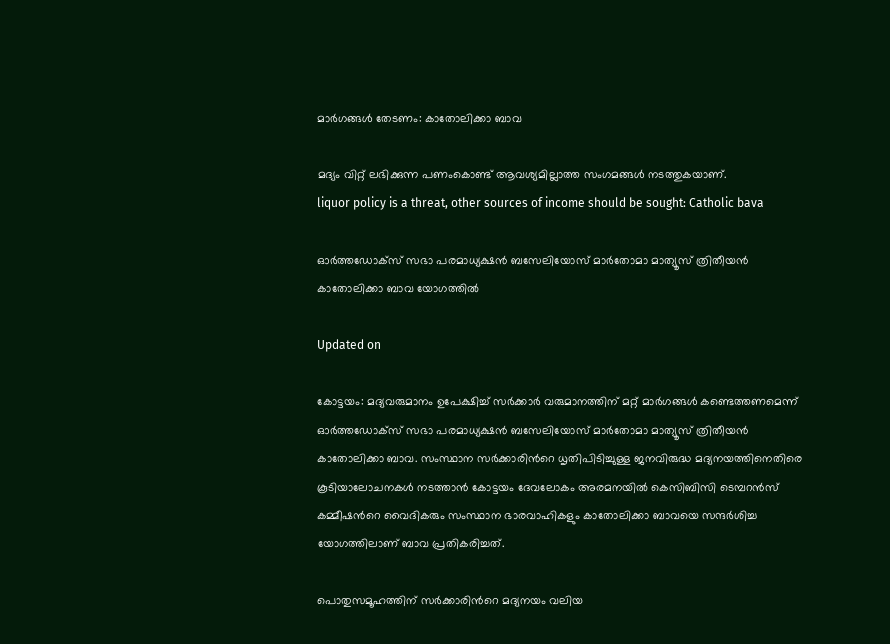മാർഗങ്ങൾ തേടണം: കാതോലിക്കാ ബാവ

മദ്യം വിറ്റ് ലഭിക്കുന്ന പണംകൊണ്ട് ആവശ്യമില്ലാത്ത സംഗമങ്ങള്‍ നടത്തുകയാണ്.
liquor policy is a threat, other sources of income should be sought: Catholic bava

ഓര്‍ത്തഡോക്‌സ് സഭാ പരമാധ്യക്ഷന്‍ ബസേലിയോസ് മാര്‍തോമാ മാത്യൂസ് ത്രിതീയന്‍ കാതോലിക്കാ ബാവ യോഗത്തിൽ

Updated on

കോട്ടയം: മദ്യവരുമാനം ഉപേക്ഷിച്ച് സര്‍ക്കാര്‍ വരുമാനത്തിന് മറ്റ് മാര്‍ഗങ്ങള്‍ കണ്ടെത്തണമെന്ന് ഓര്‍ത്തഡോക്‌സ് സഭാ പരമാധ്യക്ഷന്‍ ബസേലിയോസ് മാര്‍തോമാ മാത്യൂസ് ത്രിതീയന്‍ കാതോലിക്കാ ബാവ. സംസ്ഥാന സര്‍ക്കാരിന്‍റെ ധൃതിപിടിച്ചുള്ള ജനവിരുദ്ധ മദ്യനയത്തിനെതിരെ കൂടിയാലോചനകള്‍ നടത്താന്‍ കോട്ടയം ദേവലോകം അരമനയില്‍ കെസിബിസി ടെമ്പറന്‍സ് കമ്മീഷന്‍റെ വൈദികരും സംസ്ഥാന ഭാരവാഹികളും കാതോലിക്കാ ബാവയെ സന്ദര്‍ശിച്ച യോഗത്തിലാണ് ബാവ പ്രതികരിച്ചത്.

പൊതുസമൂഹത്തിന് സര്‍ക്കാരിന്‍റെ മദ്യനയം വലിയ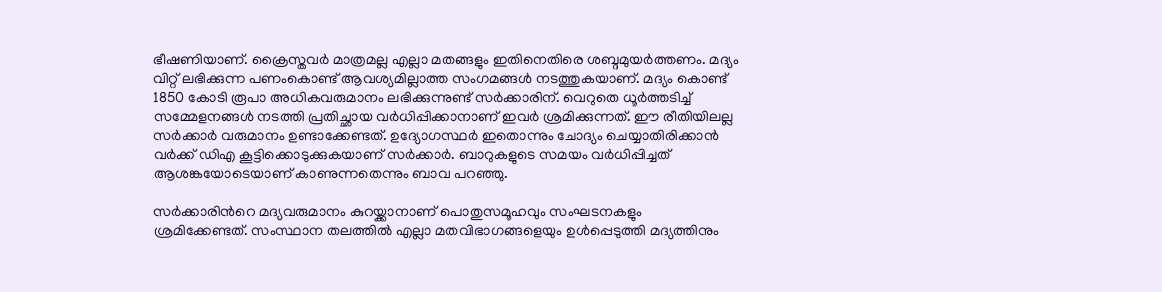ഭീഷണിയാണ്. ക്രൈസ്തവര്‍ മാത്രമല്ല എല്ലാ മതങ്ങളും ഇതിനെതിരെ ശബ്ദമുയര്‍ത്തണം. മദ്യം വിറ്റ് ലഭിക്കുന്ന പണംകൊണ്ട് ആവശ്യമില്ലാത്ത സംഗമങ്ങള്‍ നടത്തുകയാണ്. മദ്യം കൊണ്ട് 1850 കോടി രൂപാ അധികവരുമാനം ലഭിക്കുന്നുണ്ട് സര്‍ക്കാരിന്. വെറുതെ ധൂര്‍ത്തടിച്ച് സമ്മേളനങ്ങള്‍ നടത്തി പ്രതിച്ഛായ വര്‍ധിപ്പിക്കാനാണ് ഇവര്‍ ശ്രമിക്കുന്നത്. ഈ രീതിയിലല്ല സര്‍ക്കാര്‍ വരുമാനം ഉണ്ടാക്കേണ്ടത്. ഉദ്യോഗസ്ഥര്‍ ഇതൊന്നും ചോദ്യം ചെയ്യാതിരിക്കാന്‍ വര്‍ക്ക് ഡിഎ കൂട്ടിക്കൊടുക്കുകയാണ് സര്‍ക്കാര്‍. ബാറുകളുടെ സമയം വര്‍ധിപ്പിച്ചത് ആശങ്കയോടെയാണ് കാണുന്നതെന്നും ബാവ പറഞ്ഞു.

സര്‍ക്കാരിന്‍റെ മദ്യവരുമാനം കുറയ്ക്കാനാണ് പൊതുസമൂഹവും സംഘടനകളും ശ്രമിക്കേണ്ടത്. സംസ്ഥാന തലത്തില്‍ എല്ലാ മതവിഭാഗങ്ങളെയും ഉള്‍പ്പെടുത്തി മദ്യത്തിനും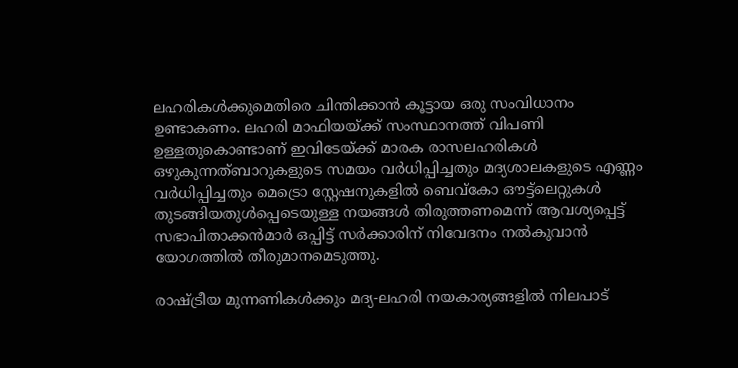ലഹരികള്‍ക്കുമെതിരെ ചിന്തിക്കാന്‍ കൂട്ടായ ഒരു സംവിധാനം ഉണ്ടാകണം. ലഹരി മാഫിയയ്ക്ക് സംസ്ഥാനത്ത് വിപണി ഉള്ളതുകൊണ്ടാണ് ഇവിടേയ്ക്ക് മാരക രാസലഹരികള്‍ ഒഴുകുന്നത്ബാറുകളുടെ സമയം വര്‍ധിപ്പിച്ചതും മദ്യശാലകളുടെ എണ്ണം വര്‍ധിപ്പിച്ചതും മെട്രൊ സ്റ്റേഷനുകളില്‍ ബെവ്‌കോ ഔട്ട്‌ലെറ്റുകള്‍ തുടങ്ങിയതുള്‍പ്പെടെയുള്ള നയങ്ങള്‍ തിരുത്തണമെന്ന് ആവശ്യപ്പെട്ട് സഭാപിതാക്കന്‍മാര്‍ ഒപ്പിട്ട് സര്‍ക്കാരിന് നിവേദനം നല്‍കുവാന്‍ യോഗത്തിൽ തീരുമാനമെടുത്തു.

രാഷ്ട്രീയ മുന്നണികള്‍ക്കും മദ്യ-ലഹരി നയകാര്യങ്ങളില്‍ നിലപാട്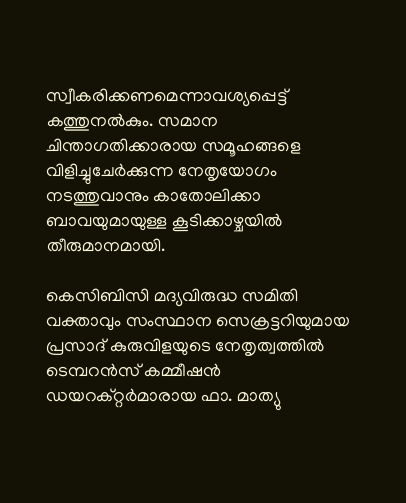സ്വീകരിക്കണമെന്നാവശ്യപ്പെട്ട് കത്തുനല്‍കും. സമാന ചിന്താഗതിക്കാരായ സമൂഹങ്ങളെ വിളിച്ചുചേര്‍ക്കുന്ന നേതൃയോഗം നടത്തുവാനും കാതോലിക്കാ ബാവയുമായുള്ള കൂടിക്കാഴ്ചയില്‍ തീരുമാനമായി.

കെസിബിസി മദ്യവിരുദ്ധ സമിതി വക്താവും സംസ്ഥാന സെക്രട്ടറിയുമായ പ്രസാദ് കുരുവിളയുടെ നേതൃത്വത്തില്‍ ടെമ്പറന്‍സ് കമ്മീഷന്‍ ഡയറക്റ്റര്‍മാരായ ഫാ. മാത്യു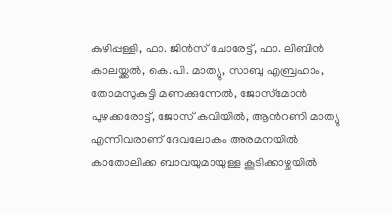കുഴിപ്പള്ളി, ഫാ. ജിന്‍സ് ചോരേട്ട്, ഫാ. ലിബിന്‍ കാലയ്ക്കല്‍, കെ.പി. മാത്യു, സാബു എബ്രഹാം, തോമസുകുട്ടി മണക്കുന്നേല്‍, ജോസ്‌മോന്‍ പുഴക്കരോട്ട്, ജോസ് കവിയില്‍, ആന്‍റണി മാത്യു എന്നിവരാണ് ദേവലോകം അരമനയില്‍ കാതോലിക്ക ബാവയുമായുള്ള കൂടിക്കാഴ്ചയില്‍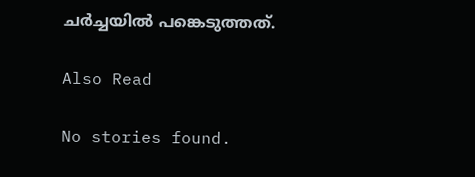ചര്‍ച്ചയില്‍ പങ്കെടുത്തത്.

Also Read

No stories found.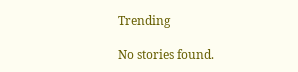Trending

No stories found.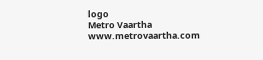logo
Metro Vaartha
www.metrovaartha.com